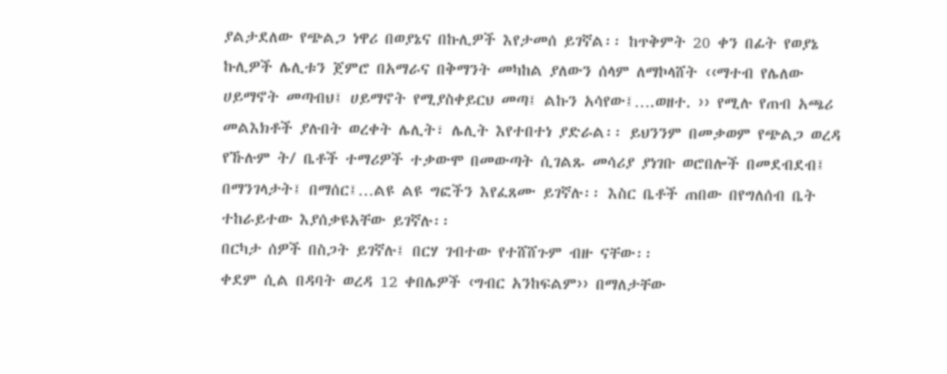ያልታደለው የጭልጋ ነዋሪ በወያኔና በኩሊዎች እየታመሰ ይገኛል፡፡ ከጥቅምት 20 ቀን በፊት የወያኔ ኩሊዎች ሌሊቱን ጀምሮ በአማራና በቅማንት መካከል ያለውን ሰላም ለማኮላሸት ‹‹ማተብ የሌለው ሀይማኖት መጣብህ፤ ሀይማኖት የሚያስቀይርህ መጣ፤ ልኩን አሳየው፤….ወዘተ. ›› የሚሉ የጠብ አጫሪ መልእክቶች ያሉበት ወረቀት ሌሊት፣ ሌሊት እየተበተነ ያድራል፡፡ ይህንንም በመቃወም የጭልጋ ወረዳ የኹሉም ት/ ቤቶች ተማሪዎች ተቃውሞ በመውጣት ሲገልጹ መሳሪያ ያነገቡ ወሮበሎች በመደብደብ፤ በማንገላታት፤ በማሰር፤…ልዩ ልዩ ግፎችን እየፈጸሙ ይገኛሉ፡፡ እስር ቤቶች ጠበው በየግለሰብ ቤት ተከራይተው እያሰቃዩአቸው ይገኛሉ፡፡
በርካታ ሰዎች በስጋት ይገኛሉ፤ በርሃ ገብተው የተሸሸጉም ብዙ ናቸው፡፡
ቀደም ሲል በዳባት ወረዳ 12 ቀበሌዎች ‹ግብር አንከፍልም›› በማለታቸው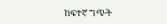ከፍተኛ ግጭት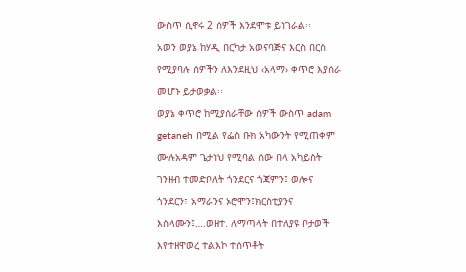ውስጥ ሲኖሩ 2 ሰዎች እንደሞቱ ይነገራል፡፡
አወን ወያኔ ከሃዲ በርካታ አወናባጅና እርስ በርስ የሚያባሉ ሰዎችን ለእንደዚህ ‹አላማ› ቀጥሮ እያሰራ መሆኑ ይታወቃል፡፡
ወያኔ ቀጥሮ ከሚያሰራቸው ሰዎች ውስጥ adam getaneh በሚል የፌስ ቡክ አካውንት የሚጠቀም ሙሉአዳም ጌታነህ የሚባል ሰው በላ አካይስት ገንዘብ ተመድቦለት ጎንደርና ጎጃምን፤ ወሎና ጎንደርን፣ አማራንና ኦሮሞን፤ክርስቲያንና እስላሙን፤….ወዘተ. ለማጣላት በተለያዩ ቦታወች እየተዘዋወረ ተልእኮ ተሰጥቶት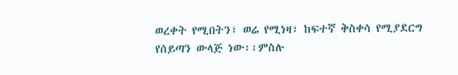ወረቀት የሚበትን፣ ወሬ የሚነዛ፣ ከፍተኛ ቅስቀሳ የሚያደርግ የሰይጣን ውላጅ ነው፡፡ምስሉ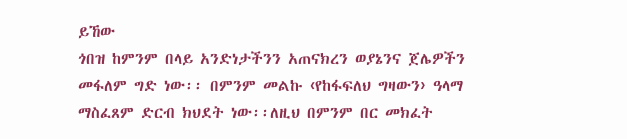ይኸው
ጎበዝ ከምንም በላይ አንድነታችንን አጠናክረን ወያኔንና ጀሌዎችን መፋለም ግድ ነው፡፡ በምንም መልኩ ‹የከፋፍለህ ግዛውን› ዓላማ ማስፈጸም ድርብ ክህደት ነው፡፡ለዚህ በምንም በር መክፈት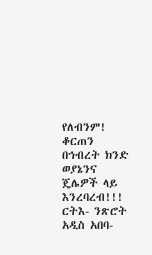የለብንም! ቆርጠን በኅብረት ክንድ ወያኔንና ጄሌዎች ላይ እንረባረብ!!!
ርትእ- ንጽሮት
አዲስ አበባ-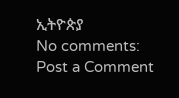ኢትዮጵያ
No comments:
Post a Comment